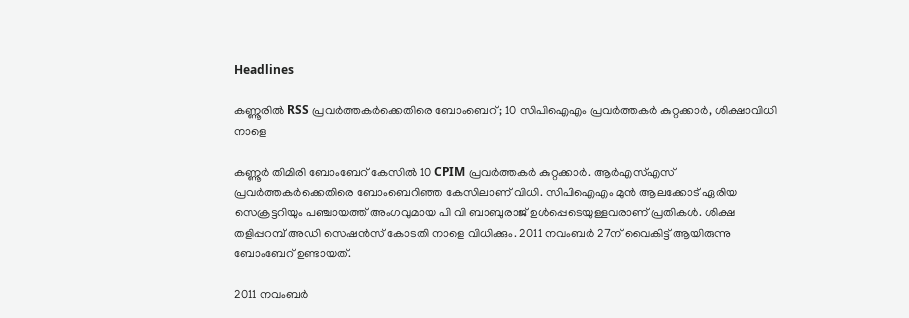Headlines

കണ്ണൂരിൽ RSS പ്രവർത്തകർക്കെതിരെ ബോംബെറ്; 10 സിപിഐഎം പ്രവർത്തകർ കുറ്റക്കാർ, ശിക്ഷാവിധി നാളെ

കണ്ണൂർ തിമിരി ബോംബേറ് കേസിൽ 10 CPIM പ്രവർത്തകർ കുറ്റക്കാർ. ആർഎസ്എസ് പ്രവർത്തകർക്കെതിരെ ബോംബെറിഞ്ഞ കേസിലാണ് വിധി. സിപിഐഎം മുൻ ആലക്കോട് ഏരിയ സെക്രട്ടറിയും പഞ്ചായത്ത് അംഗവുമായ പി വി ബാബുരാജ് ഉൾപ്പെടെയുള്ളവരാണ് പ്രതികൾ. ശിക്ഷ തളിപ്പറമ്പ് അഡി സെഷൻസ് കോടതി നാളെ വിധിക്കും. 2011 നവംബർ 27ന് വൈകിട്ട് ആയിരുന്നു ബോംബേറ് ഉണ്ടായത്.

2011 നവംബർ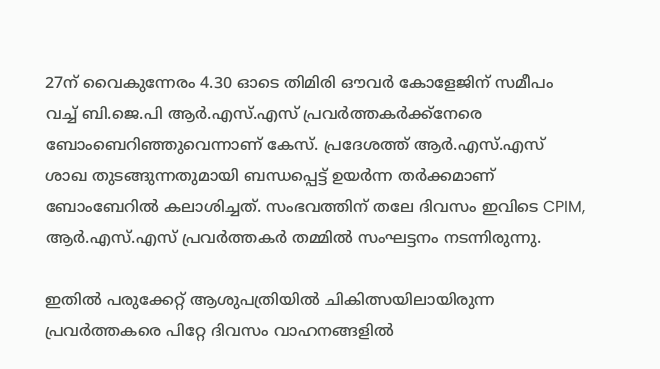27ന് വൈകുന്നേരം 4.30 ഓടെ തിമിരി ഔവർ കോളേജിന് സമീപം വച്ച് ബി.ജെ.പി ആർ.എസ്.എസ് പ്രവർത്തകർക്ക്നേരെ ബോംബെറിഞ്ഞുവെന്നാണ് കേസ്. പ്രദേശത്ത് ആർ.എസ്.എസ് ശാഖ തുടങ്ങുന്നതുമായി ബന്ധപ്പെട്ട് ഉയർന്ന തർക്കമാണ് ബോംബേറിൽ കലാശിച്ചത്. സംഭവത്തിന് തലേ ദിവസം ഇവിടെ CPIM, ആർ.എസ്.എസ് പ്രവർത്തകർ തമ്മിൽ സംഘട്ടനം നടന്നിരുന്നു.

ഇതിൽ പരുക്കേറ്റ് ആശുപത്രിയിൽ ചികിത്സയിലായിരുന്ന പ്രവർത്തകരെ പിറ്റേ ദിവസം വാഹനങ്ങളിൽ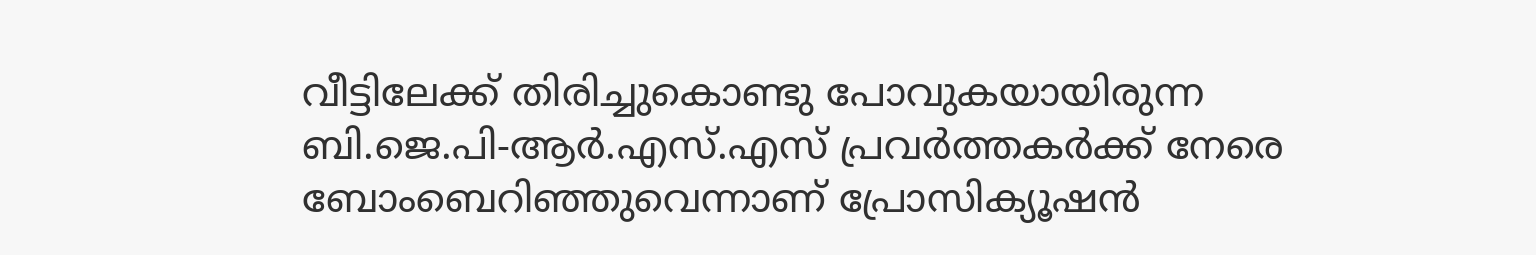വീട്ടിലേക്ക് തിരിച്ചുകൊണ്ടു പോവുകയായിരുന്ന ബി.ജെ.പി-ആർ.എസ്.എസ് പ്രവർത്തകർക്ക് നേരെ ബോംബെറിഞ്ഞുവെന്നാണ് പ്രോസിക്യൂഷൻ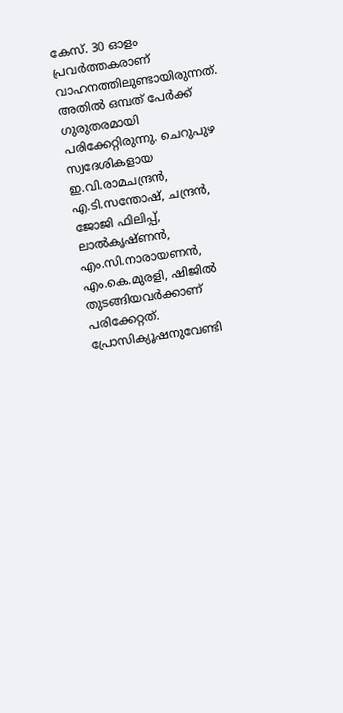കേസ്. 30 ഓളം പ്രവർത്തകരാണ് വാഹനത്തിലുണ്ടായിരുന്നത്. അതിൽ ഒമ്പത് പേർക്ക് ഗുരുതരമായി പരിക്കേറ്റിരുന്നു. ചെറുപുഴ സ്വദേശികളായ ഇ.വി.രാമചന്ദ്രൻ, എ.ടി.സന്തോഷ്, ചന്ദ്രൻ, ജോജി ഫിലിപ്പ്, ലാൽകൃഷ്ണൻ, എം.സി.നാരായണൻ, എം.കെ.മുരളി, ഷിജിൽ തുടങ്ങിയവർക്കാണ് പരിക്കേറ്റത്. പ്രോസിക്യൂഷനുവേണ്ടി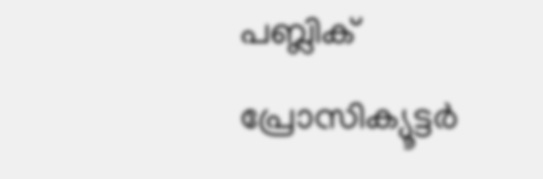പബ്ലിക് പ്രോസിക്യൂട്ടർ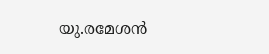യു.രമേശൻ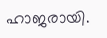ഹാജരായി.